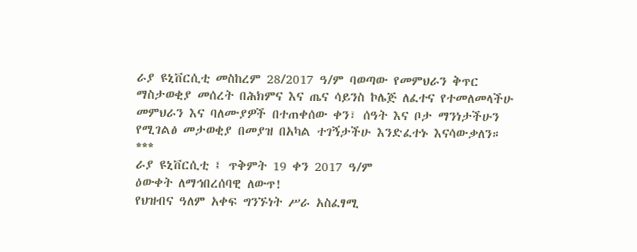ራያ ዩኒቨርሲቲ መስከረም 28/2017 ዓ/ም ባወጣው የመምህራን ቅጥር ማስታወቂያ መሰረት በሕክምና እና ጤና ሳይንስ ኮሌጅ ለፈተና የተመለመላችሁ መምህራን እና ባለሙያዎች በተጠቀሰው ቀን፣ ሰዓት እና ቦታ ማንነታችሁን የሚገልፅ መታወቂያ በመያዝ በአካል ተገኝታችሁ እንድፈተኑ እናሳውቃለን።
***
ራያ ዩኒቨርሲቲ ፤ ጥቅምት 19 ቀን 2017 ዓ/ም
ዕውቀት ለማኅበረሰባዊ ለውጥ!
የህዝብና ዓለም አቀፍ ግንኙነት ሥራ አስፈፃሚ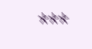***